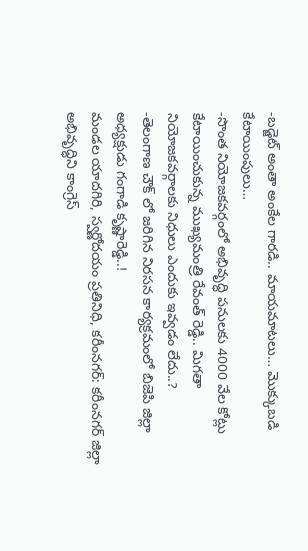-బడ్జెట్ అంతా అంకేల గారడి.. మాయమాటలు… మొక్కుబడి కేటాయింపులు…
-సొంత నియోజకవర్గంలో అభివృద్ధి పనులకు 4000 వేల కోట్లు కేటాయించుకున్న ముఖ్యమంత్రి రేవంత్ రెడ్డి.. మిగతా నియోజకవర్గాలకు నిధులు ఎందుకు ఇవ్వడం లేదు..?
-తెలంగాణ చౌక్ లో జరిగిన నిరసన కార్యక్రమంలో బిజెపి జిల్లా అధ్యక్షుడు గంగాడి కృష్ణారెడ్డి..!
మండల యాదగిరి, స్వర్ణోదయం ప్రతినిధి, కరీంనగర్: కరీంనగర్ జిల్లా అభివృద్ధిని కాంగ్రెస్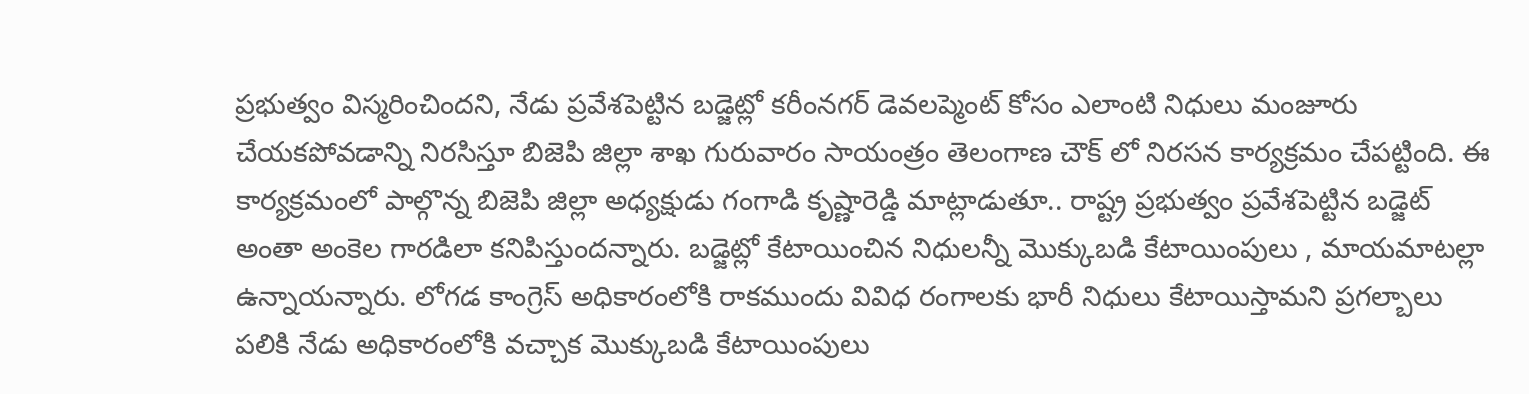ప్రభుత్వం విస్మరించిందని, నేడు ప్రవేశపెట్టిన బడ్జెట్లో కరీంనగర్ డెవలప్మెంట్ కోసం ఎలాంటి నిధులు మంజూరు చేయకపోవడాన్ని నిరసిస్తూ బిజెపి జిల్లా శాఖ గురువారం సాయంత్రం తెలంగాణ చౌక్ లో నిరసన కార్యక్రమం చేపట్టింది. ఈ కార్యక్రమంలో పాల్గొన్న బిజెపి జిల్లా అధ్యక్షుడు గంగాడి కృష్ణారెడ్డి మాట్లాడుతూ.. రాష్ట్ర ప్రభుత్వం ప్రవేశపెట్టిన బడ్జెట్ అంతా అంకెల గారడిలా కనిపిస్తుందన్నారు. బడ్జెట్లో కేటాయించిన నిధులన్నీ మొక్కుబడి కేటాయింపులు , మాయమాటల్లా ఉన్నాయన్నారు. లోగడ కాంగ్రెస్ అధికారంలోకి రాకముందు వివిధ రంగాలకు భారీ నిధులు కేటాయిస్తామని ప్రగల్బాలు పలికి నేడు అధికారంలోకి వచ్చాక మొక్కుబడి కేటాయింపులు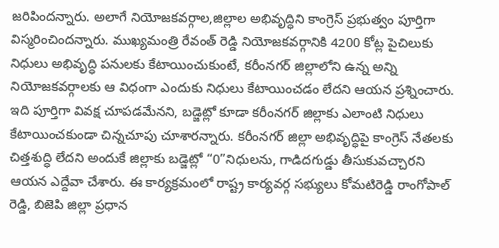జరిపిందన్నారు. అలాగే నియోజకవర్గాల,జిల్లాల అభివృద్ధిని కాంగ్రెస్ ప్రభుత్వం పూర్తిగా విస్మరించిందన్నారు. ముఖ్యమంత్రి రేవంత్ రెడ్డి నియోజకవర్గానికి 4200 కోట్ల పైచిలుకు నిధులు అభివృద్ధి పనులకు కేటాయించుకుంటే, కరీంనగర్ జిల్లాలోని ఉన్న అన్ని నియోజకవర్గాలకు ఆ విధంగా ఎందుకు నిధులు కేటాయించడం లేదని ఆయన ప్రశ్నించారు. ఇది పూర్తిగా వివక్ష చూపడమేనని, బడ్జెట్లో కూడా కరీంనగర్ జిల్లాకు ఎలాంటి నిధులు కేటాయించకుండా చిన్నచూపు చూశారన్నారు. కరీంనగర్ జిల్లా అభివృద్ధిపై కాంగ్రెస్ నేతలకు చిత్తశుద్ధి లేదని అందుకే జిల్లాకు బడ్జెట్లో “0”నిధులను, గాడిదగుడ్డు తీసుకువచ్చారని ఆయన ఎద్దేవా చేశారు. ఈ కార్యక్రమంలో రాష్ట్ర కార్యవర్గ సభ్యులు కోమటిరెడ్డి రాంగోపాల్ రెడ్డి, బిజెపి జిల్లా ప్రధాన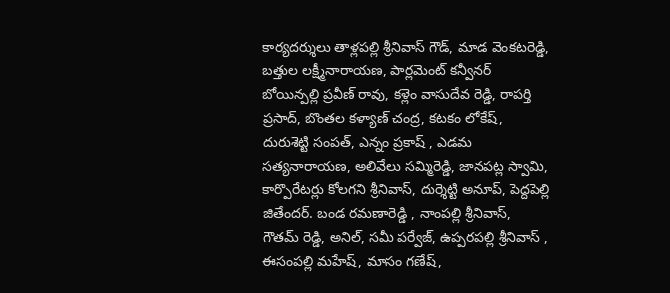కార్యదర్శులు తాళ్లపల్లి శ్రీనివాస్ గౌడ్, మాడ వెంకటరెడ్డి, బత్తుల లక్ష్మీనారాయణ, పార్లమెంట్ కన్వీనర్ బోయిన్పల్లి ప్రవీణ్ రావు, కళ్లెం వాసుదేవ రెడ్డి, రాపర్తి ప్రసాద్, బొంతల కళ్యాణ్ చంద్ర, కటకం లోకేష్, దురుశెట్టి సంపత్, ఎన్నం ప్రకాష్ , ఎడమ సత్యనారాయణ, అలివేలు సమ్మిరెడ్డి, జానపట్ల స్వామి, కార్పొరేటర్లు కోలగని శ్రీనివాస్, దుర్శెట్టి అనూప్, పెద్దపెల్లి జితేందర్. బండ రమణారెడ్డి , నాంపల్లి శ్రీనివాస్, గౌతమ్ రెడ్డి, అనిల్, సమీ పర్వేజ్, ఉప్పరపల్లి శ్రీనివాస్ , ఈసంపల్లి మహేష్, మాసం గణేష్,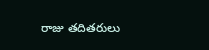రాజు తదితరులు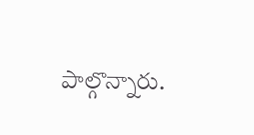పాల్గొన్నారు.